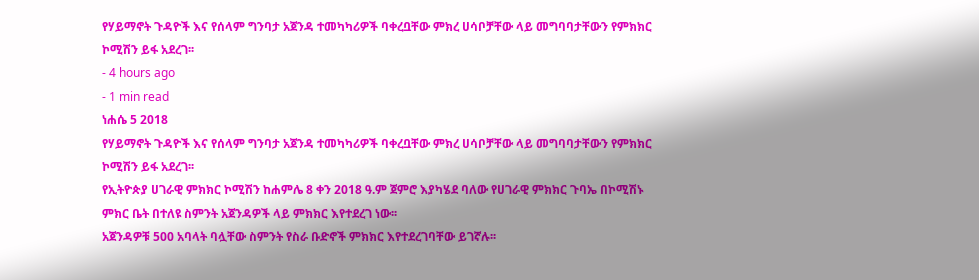የሃይማኖት ጉዳዮች እና የሰላም ግንባታ አጀንዳ ተመካካሪዎች ባቀረቧቸው ምክረ ሀሳቦቻቸው ላይ መግባባታቸውን የምክክር ኮሚሽን ይፋ አደረገ፡፡
- 4 hours ago
- 1 min read
ነሐሴ 5 2018
የሃይማኖት ጉዳዮች እና የሰላም ግንባታ አጀንዳ ተመካካሪዎች ባቀረቧቸው ምክረ ሀሳቦቻቸው ላይ መግባባታቸውን የምክክር ኮሚሽን ይፋ አደረገ፡፡
የኢትዮጵያ ሀገራዊ ምክክር ኮሚሽን ከሐምሌ 8 ቀን 2018 ዓ.ም ጀምሮ እያካሄደ ባለው የሀገራዊ ምክክር ጉባኤ በኮሚሽኑ ምክር ቤት በተለዩ ስምንት አጀንዳዎች ላይ ምክክር እየተደረገ ነው፡፡
አጀንዳዎቹ 500 አባላት ባሏቸው ስምንት የስራ ቡድኖች ምክክር እየተደረገባቸው ይገኛሉ፡፡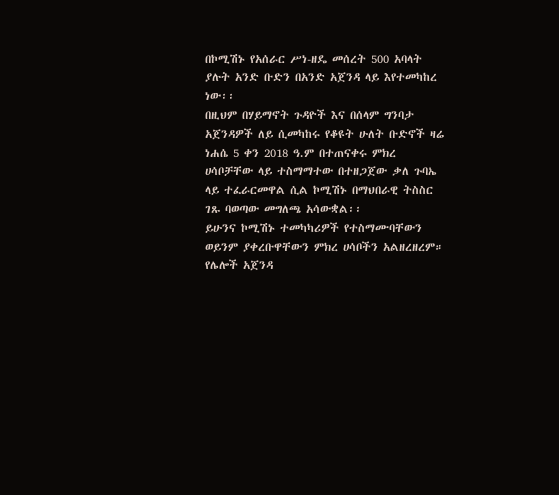በኮሚሽኑ የአሰራር ሥነ-ዘዴ መሰረት 500 አባላት ያሉት አንድ ቡድን በአንድ አጀንዳ ላይ እየተመካከረ ነው፡፡
በዚህም በሃይማኖት ጉዳዮች እና በሰላም ግንባታ አጀንዳዎች ለይ ሲመካከሩ የቆዩት ሁለት ቡድኖች ዛሬ ነሐሴ 5 ቀን 2018 ዓ.ም በተጠናቀሩ ምክረ ሀሳቦቻቸው ላይ ተስማማተው በተዘጋጀው ቃለ ጉባኤ ላይ ተፈራርመዋል ሲል ኮሚሽኑ በማህበራዊ ትስስር ገጹ ባወጣው መግለጫ አሳውቋል፡፡
ይሁንና ኮሚሽኑ ተመካካሪዎች የተስማሙባቸውን ወይንም ያቀረቡዋቸውን ምክረ ሀሳቦችን አልዘረዘረም።
የሌሎች አጀንዳ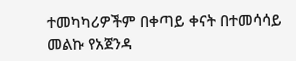ተመካካሪዎችም በቀጣይ ቀናት በተመሳሳይ መልኩ የአጀንዳ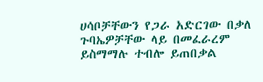ሀሳቦቻቸውን የጋራ አድርገው በቃለ ጉባኤዎቻቸው ላይ በመፈራረም ይስማማሉ ተብሎ ይጠበቃል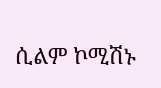ሲልም ኮሚሽኑ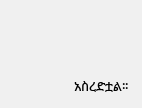አስረድቷል፡፡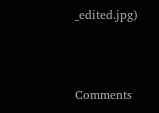_edited.jpg)



Comments